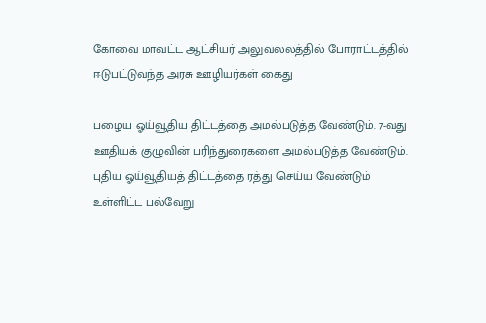கோவை மாவட்ட ஆட்சியர் அலுவலலத்தில் போராட்டத்தில் ஈடுபட்டுவந்த அரசு ஊழியர்கள் கைது

பழைய ஓய்வூதிய திட்டத்தை அமல்படுத்த வேண்டும். 7-வது ஊதியக் குழுவின் பரிந்துரைகளை அமல்படுத்த வேண்டும். புதிய ஓய்வூதியத் திட்டத்தை ரத்து செய்ய வேண்டும் உள்ளிட்ட பல்வேறு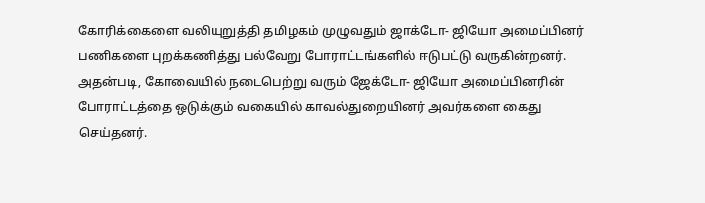கோரிக்கைளை வலியுறுத்தி தமிழகம் முழுவதும் ஜாக்டோ- ஜியோ அமைப்பினர் பணிகளை புறக்கணித்து பல்வேறு போராட்டங்களில் ஈடுபட்டு வருகின்றனர். அதன்படி, கோவையில் நடைபெற்று வரும் ஜேக்டோ- ஜியோ அமைப்பினரின் போராட்டத்தை ஒடுக்கும் வகையில் காவல்துறையினர் அவர்களை கைது செய்தனர்.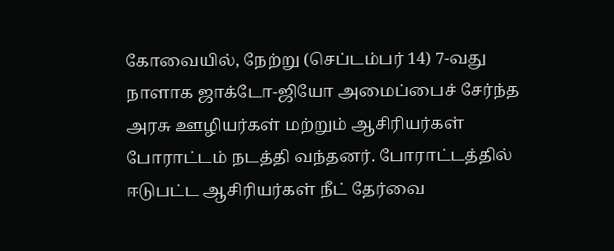கோவையில், நேற்று (செப்டம்பர் 14) 7-வது நாளாக ஜாக்டோ-ஜியோ அமைப்பைச் சேர்ந்த அரசு ஊழியர்கள் மற்றும் ஆசிரியர்கள் போராட்டம் நடத்தி வந்தனர். போராட்டத்தில் ஈடுபட்ட ஆசிரியர்கள் நீட் தேர்வை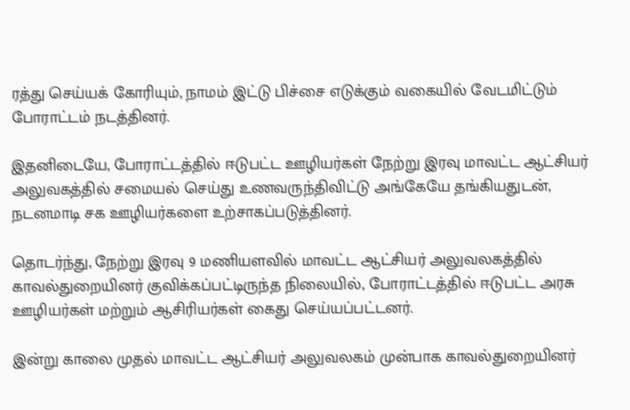ரத்து செய்யக் கோரியும், நாமம் இட்டு பிச்சை எடுக்கும் வகையில் வேடமிட்டும் போராட்டம் நடத்தினர்.

இதனிடையே, போராட்டத்தில் ஈடுபட்ட ஊழியர்கள் நேற்று இரவு மாவட்ட ஆட்சியர் அலுவகத்தில் சமையல் செய்து உணவருந்திவிட்டு அங்கேயே தங்கியதுடன், நடனமாடி சக ஊழியர்களை உற்சாகப்படுத்தினர்.

தொடர்ந்து, நேற்று இரவு 9 மணியளவில் மாவட்ட ஆட்சியர் அலுவலகத்தில் காவல்துறையினர் குவிக்கப்பட்டிருந்த நிலையில், போராட்டத்தில் ஈடுபட்ட அரசு ஊழியர்கள் மற்றும் ஆசிரியர்கள் கைது செய்யப்பட்டனர்.

இன்று காலை முதல் மாவட்ட ஆட்சியர் அலுவலகம் முன்பாக காவல்துறையினர்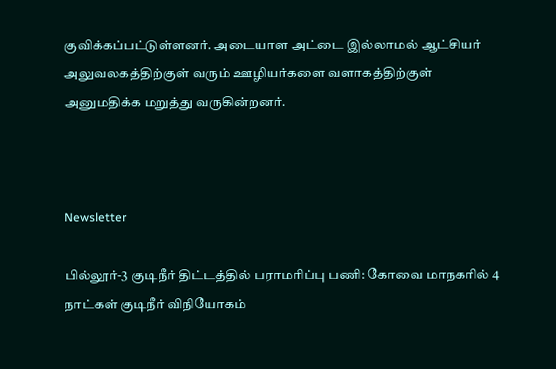குவிக்கப்பட்டுள்ளனர். அடையாள அட்டை இல்லாமல் ஆட்சியர் அலுவலகத்திற்குள் வரும் ஊழியர்களை வளாகத்திற்குள் அனுமதிக்க மறுத்து வருகின்றனர்.



Newsletter

பில்லூர்-3 குடிநீர் திட்டத்தில் பராமரிப்பு பணி: கோவை மாநகரில் 4 நாட்கள் குடிநீர் விநியோகம்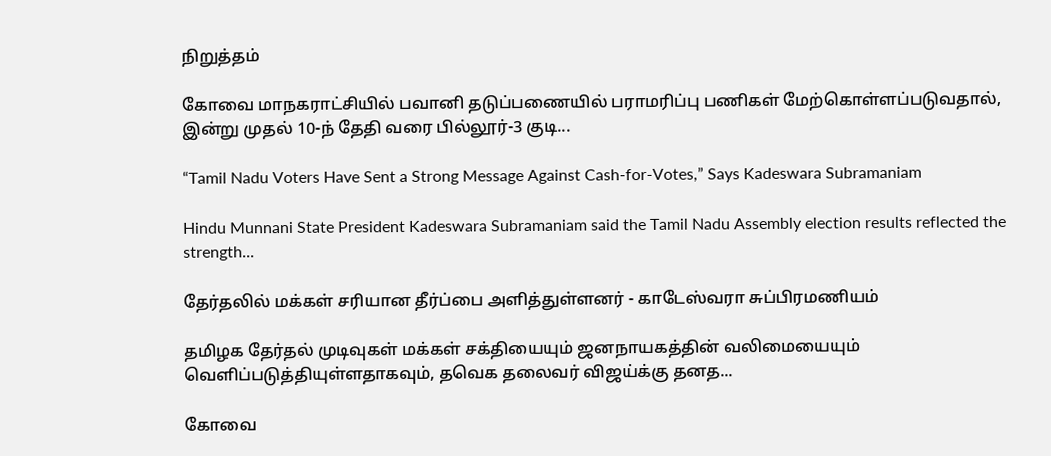நிறுத்தம்

கோவை மாநகராட்சியில் பவானி தடுப்பணையில் பராமரிப்பு பணிகள் மேற்கொள்ளப்படுவதால், இன்று முதல் 10-ந் தேதி வரை பில்லூர்-3 குடி...

“Tamil Nadu Voters Have Sent a Strong Message Against Cash-for-Votes,” Says Kadeswara Subramaniam

Hindu Munnani State President Kadeswara Subramaniam said the Tamil Nadu Assembly election results reflected the strength...

தேர்தலில் மக்கள் சரியான தீர்ப்பை அளித்துள்ளனர் - காடேஸ்வரா சுப்பிரமணியம்

தமிழக தேர்தல் முடிவுகள் மக்கள் சக்தியையும் ஜனநாயகத்தின் வலிமையையும் வெளிப்படுத்தியுள்ளதாகவும், தவெக தலைவர் விஜய்க்கு தனத...

கோவை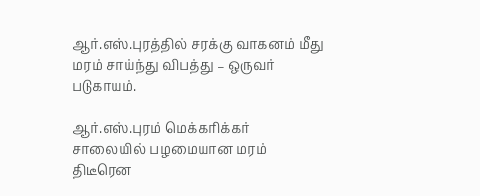ஆர்.எஸ்.புரத்தில் சரக்கு வாகனம் மீது மரம் சாய்ந்து விபத்து – ஒருவர் படுகாயம்.

ஆர்.எஸ்.புரம் மெக்கரிக்கர் சாலையில் பழமையான மரம் திடீரென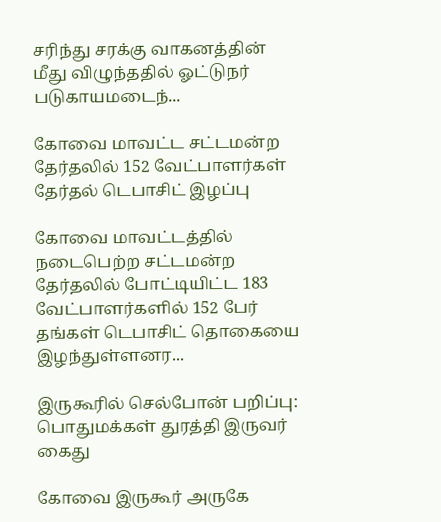சரிந்து சரக்கு வாகனத்தின் மீது விழுந்ததில் ஓட்டுநர் படுகாயமடைந்...

கோவை மாவட்ட சட்டமன்ற தேர்தலில் 152 வேட்பாளர்கள் தேர்தல் டெபாசிட் இழப்பு

கோவை மாவட்டத்தில் நடைபெற்ற சட்டமன்ற தேர்தலில் போட்டியிட்ட 183 வேட்பாளர்களில் 152 பேர் தங்கள் டெபாசிட் தொகையை இழந்துள்ளனர...

இருகூரில் செல்போன் பறிப்பு: பொதுமக்கள் துரத்தி இருவர் கைது

கோவை இருகூர் அருகே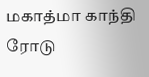மகாத்மா காந்தி ரோடு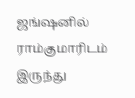ஜங்ஷனில் ராம்குமாரிடம் இருந்து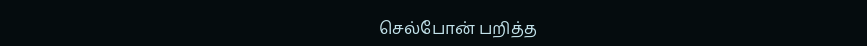செல்போன் பறித்த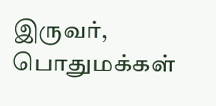இருவர், பொதுமக்கள்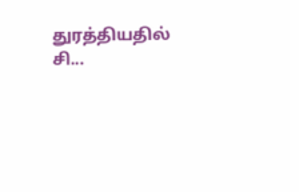துரத்தியதில் சி...